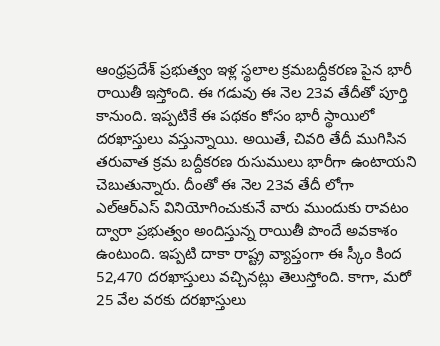ఆంధ్రప్రదేశ్ ప్రభుత్వం ఇళ్ల స్థలాల క్రమబద్దీకరణ పైన భారీ రాయితీ ఇస్తోంది. ఈ గడువు ఈ నెల 23వ తేదీతో పూర్తి కానుంది. ఇప్పటికే ఈ పథకం కోసం భారీ స్థాయిలో దరఖాస్తులు వస్తున్నాయి. అయితే, చివరి తేదీ ముగిసిన తరువాత క్రమ బద్దీకరణ రుసుములు భారీగా ఉంటాయని చెబుతున్నారు. దీంతో ఈ నెల 23వ తేదీ లోగా ఎల్ఆర్ఎస్ వినియోగించుకునే వారు ముందుకు రావటం ద్వారా ప్రభుత్వం అందిస్తున్న రాయితీ పొందే అవకాశం ఉంటుంది. ఇప్పటి దాకా రాష్ట్ర వ్యాప్తంగా ఈ స్కీం కింద 52,470 దరఖాస్తులు వచ్చినట్లు తెలుస్తోంది. కాగా, మరో 25 వేల వరకు దరఖాస్తులు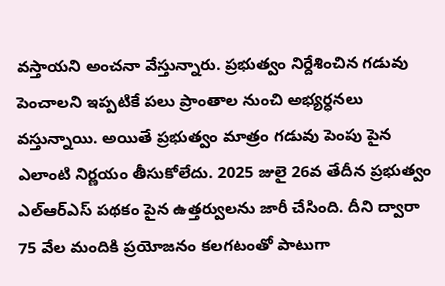వస్తాయని అంచనా వేస్తున్నారు. ప్రభుత్వం నిర్దేశించిన గడువు పెంచాలని ఇప్పటికే పలు ప్రాంతాల నుంచి అభ్యర్ధనలు వస్తున్నాయి. అయితే ప్రభుత్వం మాత్రం గడువు పెంపు పైన ఎలాంటి నిర్ణయం తీసుకోలేదు. 2025 జులై 26వ తేదీన ప్రభుత్వం ఎల్ఆర్ఎస్ పథకం పైన ఉత్తర్వులను జారీ చేసింది. దీని ద్వారా 75 వేల మందికి ప్రయోజనం కలగటంతో పాటుగా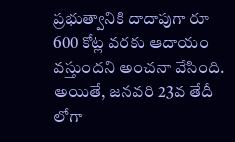ప్రభుత్వానికి దాదాపుగా రూ 600 కోట్ల వరకు ఆదాయం వస్తుందని అంచనా వేసింది. అయితే, జనవరి 23వ తేదీ లోగా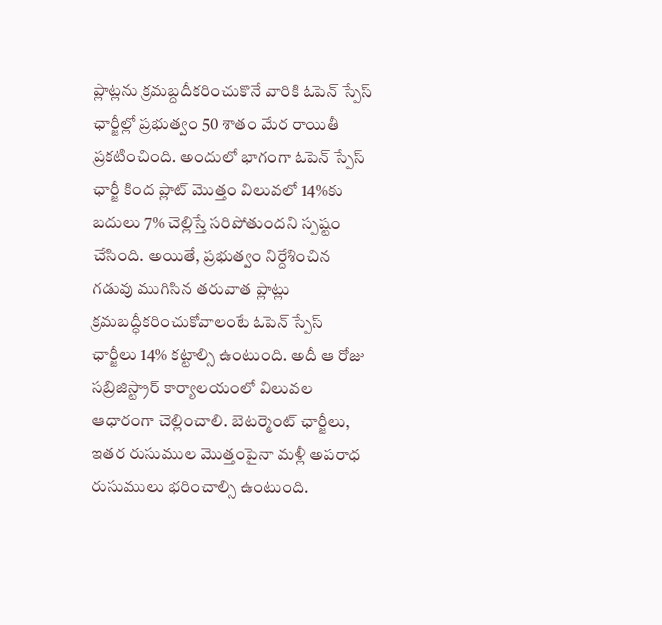ప్లాట్లను క్రమబ్దదీకరించుకొనే వారికి ఓపెన్ స్పేస్ ఛార్జీల్లో ప్రభుత్వం 50 శాతం మేర రాయితీ ప్రకటించింది. అందులో భాగంగా ఓపెన్ స్పేస్ ఛార్జీ కింద ప్లాట్ మొత్తం విలువలో 14%కు బదులు 7% చెల్లిస్తే సరిపోతుందని స్పష్టం చేసింది. అయితే, ప్రభుత్వం నిర్దేశించిన గడువు ముగిసిన తరువాత ప్లాట్లు క్రమబద్ధీకరించుకోవాలంటే ఓపెన్ స్పేస్ ఛార్జీలు 14% కట్టాల్సి ఉంటుంది. అదీ ఆ రోజు సబ్రిజిస్ట్రార్ కార్యాలయంలో విలువల ఆధారంగా చెల్లించాలి. బెటర్మెంట్ ఛార్జీలు, ఇతర రుసుముల మొత్తంపైనా మళ్లీ అపరాధ రుసుములు భరించాల్సి ఉంటుంది.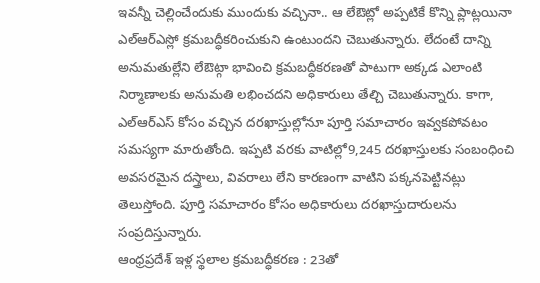ఇవన్నీ చెల్లించేందుకు ముందుకు వచ్చినా.. ఆ లేఔట్లో అప్పటికే కొన్ని ప్లాట్లయినా ఎల్ఆర్ఎస్లో క్రమబద్ధీకరించుకుని ఉంటుందని చెబుతున్నారు. లేదంటే దాన్ని అనుమతుల్లేని లేఔట్గా భావించి క్రమబద్ధీకరణతో పాటుగా అక్కడ ఎలాంటి నిర్మాణాలకు అనుమతి లభించదని అధికారులు తేల్చి చెబుతున్నారు. కాగా, ఎల్ఆర్ఎస్ కోసం వచ్చిన దరఖాస్తుల్లోనూ పూర్తి సమాచారం ఇవ్వకపోవటం సమస్యగా మారుతోంది. ఇప్పటి వరకు వాటిల్లో9,245 దరఖాస్తులకు సంబంధించి అవసరమైన దస్త్రాలు, వివరాలు లేని కారణంగా వాటిని పక్కనపెట్టినట్లు తెలుస్తోంది. పూర్తి సమాచారం కోసం అధికారులు దరఖాస్తుదారులను సంప్రదిస్తున్నారు.
ఆంధ్రప్రదేశ్ ఇళ్ల స్థలాల క్రమబద్ధీకరణ : 23తో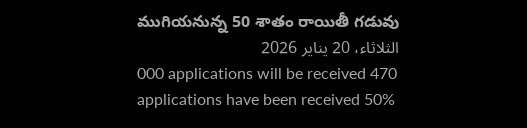ముగియనున్న 50 శాతం రాయితీ గడువు
الثلاثاء، 20 يناير 2026
000 applications will be received 470 applications have been received 50%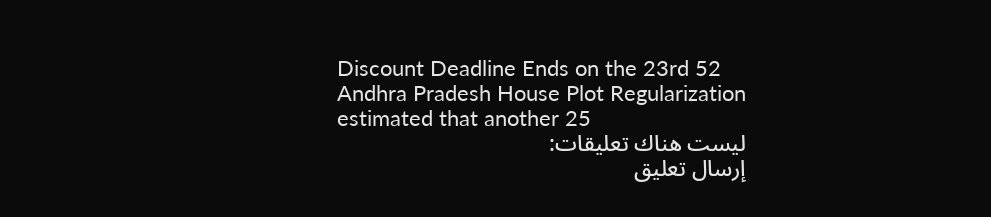Discount Deadline Ends on the 23rd 52 Andhra Pradesh House Plot Regularization estimated that another 25
ليست هناك تعليقات:
إرسال تعليق